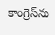కాంగ్రెస్‌ను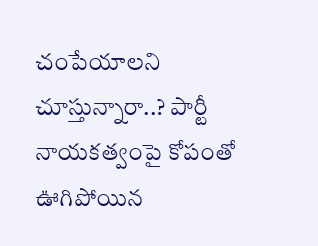చంపేయాలని చూస్తున్నారా..? పార్టీ నాయకత్వంపై కోపంతో ఊగిపోయిన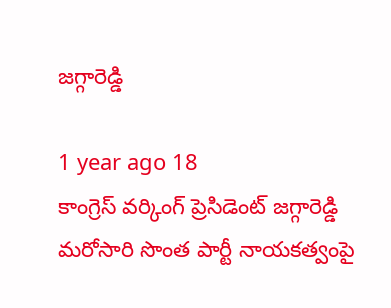జగ్గారెడ్డి

1 year ago 18
కాంగ్రెస్ వర్కింగ్ ప్రెసిడెంట్ జగ్గారెడ్డి మరోసారి సొంత పార్టీ నాయకత్వంపై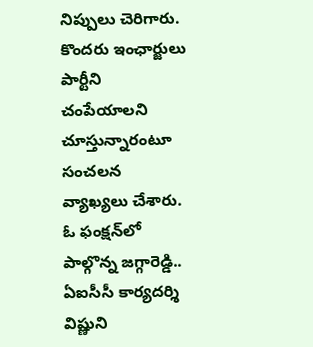నిప్పులు చెరిగారు. కొందరు ఇంఛార్జులు పార్టీని చంపేయాలని చూస్తున్నారంటూ సంచలన వ్యాఖ్యలు చేశారు. ఓ ఫంక్షన్‌లో పాల్గొన్న జగ్గారెడ్డి.. ఏఐసీసీ కార్యదర్శి విష్ణుని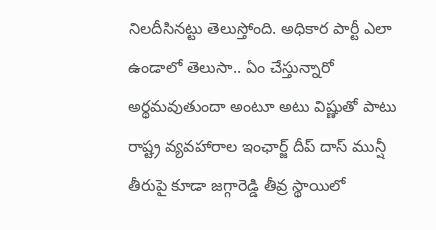నిలదీసినట్టు తెలుస్తోంది. అధికార పార్టీ ఎలా ఉండాలో తెలుసా.. ఏం చేస్తున్నారో అర్థమవుతుందా అంటూ అటు విష్ణుతో పాటు రాష్ట్ర వ్యవహారాల ఇంఛార్జ్ దీప్ దాస్ మున్షీ తీరుపై కూడా జగ్గారెడ్డి తీవ్ర స్థాయిలో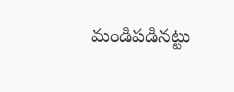మండిపడినట్టు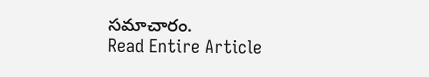సమాచారం.
Read Entire Article